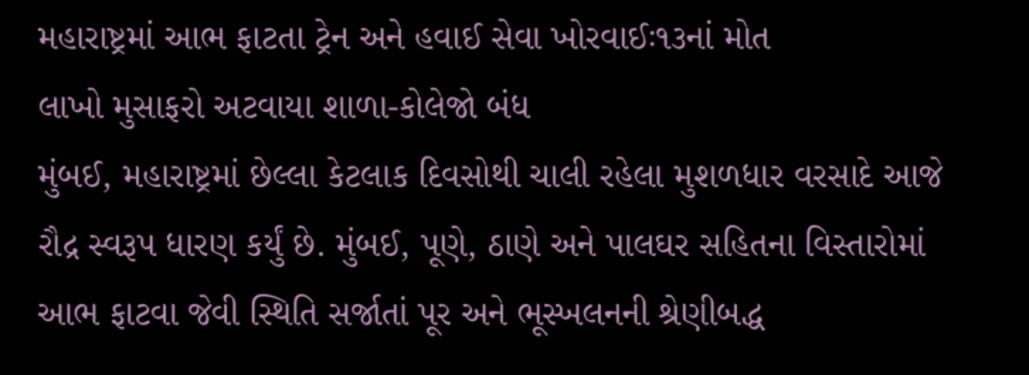મહારાષ્ટ્રમાં આભ ફાટતા ટ્રેન અને હવાઈ સેવા ખોરવાઈઃ૧૩નાં મોત
લાખો મુસાફરો અટવાયા શાળા-કોલેજો બંધ
મુંબઈ, મહારાષ્ટ્રમાં છેલ્લા કેટલાક દિવસોથી ચાલી રહેલા મુશળધાર વરસાદે આજે રૌદ્ર સ્વરૂપ ધારણ કર્યું છે. મુંબઈ, પૂણે, ઠાણે અને પાલઘર સહિતના વિસ્તારોમાં આભ ફાટવા જેવી સ્થિતિ સર્જાતાં પૂર અને ભૂસ્ખલનની શ્રેણીબદ્ધ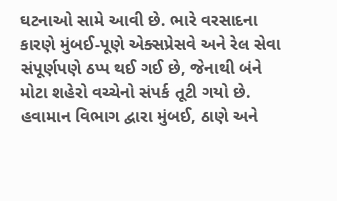ઘટનાઓ સામે આવી છે. ભારે વરસાદના કારણે મુંબઈ-પૂણે એક્સપ્રેસવે અને રેલ સેવા સંપૂર્ણપણે ઠપ્પ થઈ ગઈ છે, જેનાથી બંને મોટા શહેરો વચ્ચેનો સંપર્ક તૂટી ગયો છે. હવામાન વિભાગ દ્વારા મુંબઈ, ઠાણે અને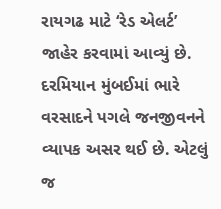રાયગઢ માટે ‘રેડ એલર્ટ’ જાહેર કરવામાં આવ્યું છે.
દરમિયાન મુંબઈમાં ભારે વરસાદને પગલે જનજીવનને વ્યાપક અસર થઈ છે. એટલું જ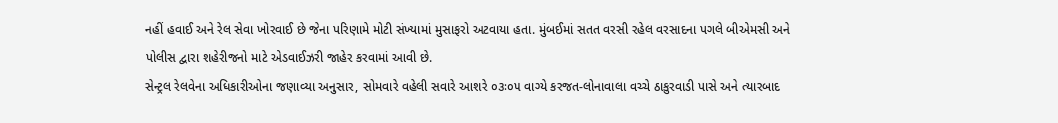નહીં હવાઈ અને રેલ સેવા ખોરવાઈ છે જેના પરિણામે મોટી સંખ્યામાં મુસાફરો અટવાયા હતા. મુંબઈમાં સતત વરસી રહેલ વરસાદના પગલે બીએમસી અને પોલીસ દ્વારા શહેરીજનો માટે એડવાઈઝરી જાહેર કરવામાં આવી છે.
સેન્ટ્રલ રેલવેના અધિકારીઓના જણાવ્યા અનુસાર, સોમવારે વહેલી સવારે આશરે ૦૩ઃ૦૫ વાગ્યે કરજત-લોનાવાલા વચ્ચે ઠાકુરવાડી પાસે અને ત્યારબાદ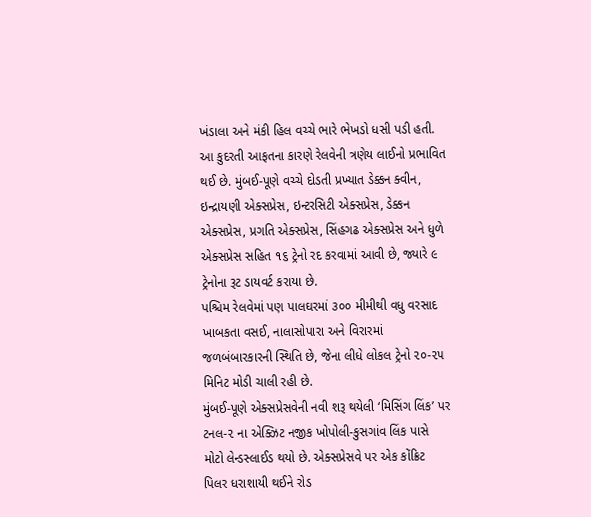ખંડાલા અને મંકી હિલ વચ્ચે ભારે ભેખડો ધસી પડી હતી. આ કુદરતી આફતના કારણે રેલવેની ત્રણેય લાઈનો પ્રભાવિત થઈ છે. મુંબઈ-પૂણે વચ્ચે દોડતી પ્રખ્યાત ડેક્કન ક્વીન, ઇન્દ્રાયણી એક્સપ્રેસ, ઇન્ટરસિટી એક્સપ્રેસ, ડેક્કન એક્સપ્રેસ, પ્રગતિ એક્સપ્રેસ, સિંહગઢ એક્સપ્રેસ અને ધુળે એક્સપ્રેસ સહિત ૧૬ ટ્રેનો રદ કરવામાં આવી છે, જ્યારે ૯ ટ્રેનોના રૂટ ડાયવર્ટ કરાયા છે.
પશ્ચિમ રેલવેમાં પણ પાલઘરમાં ૩૦૦ મીમીથી વધુ વરસાદ ખાબકતા વસઈ, નાલાસોપારા અને વિરારમાં જળબંબારકારની સ્થિતિ છે, જેના લીધે લોકલ ટ્રેનો ૨૦-૨૫ મિનિટ મોડી ચાલી રહી છે.
મુંબઈ-પૂણે એક્સપ્રેસવેની નવી શરૂ થયેલી ‘મિસિંગ લિંક’ પર ટનલ-૨ ના એક્ઝિટ નજીક ખોપોલી-કુસગાંવ લિંક પાસે મોટો લેન્ડસ્લાઈડ થયો છે. એક્સપ્રેસવે પર એક કોંક્રિટ પિલર ધરાશાયી થઈને રોડ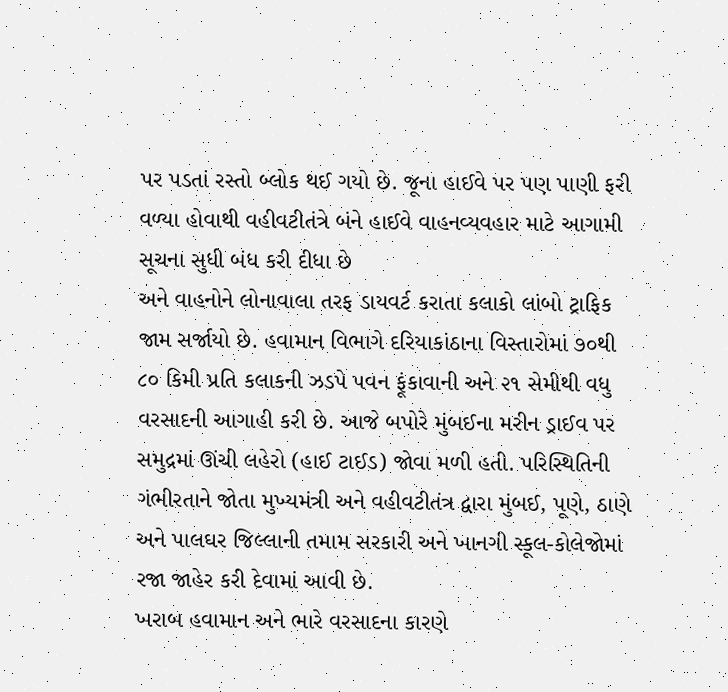પર પડતાં રસ્તો બ્લોક થઈ ગયો છે. જૂના હાઈવે પર પણ પાણી ફરી વળ્યા હોવાથી વહીવટીતંત્રે બંને હાઈવે વાહનવ્યવહાર માટે આગામી સૂચના સુધી બંધ કરી દીધા છે
અને વાહનોને લોનાવાલા તરફ ડાયવર્ટ કરાતા કલાકો લાંબો ટ્રાફિક જામ સર્જાયો છે. હવામાન વિભાગે દરિયાકાંઠાના વિસ્તારોમાં ૭૦થી ૮૦ કિમી પ્રતિ કલાકની ઝડપે પવન ફૂંકાવાની અને ૨૧ સેમીથી વધુ વરસાદની આગાહી કરી છે. આજે બપોરે મુંબઈના મરીન ડ્રાઈવ પર સમુદ્રમાં ઊંચી લહેરો (હાઈ ટાઈડ) જોવા મળી હતી. પરિસ્થિતિની ગંભીરતાને જોતા મુખ્યમંત્રી અને વહીવટીતંત્ર દ્વારા મુંબઈ, પૂણે, ઠાણે અને પાલઘર જિલ્લાની તમામ સરકારી અને ખાનગી સ્કૂલ-કોલેજોમાં રજા જાહેર કરી દેવામાં આવી છે.
ખરાબ હવામાન અને ભારે વરસાદના કારણે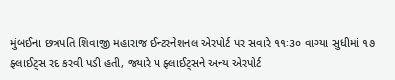મુંબઈના છત્રપતિ શિવાજી મહારાજ ઈન્ટરનેશનલ એરપોર્ટ પર સવારે ૧૧ઃ૩૦ વાગ્યા સુધીમાં ૧૭ ફ્લાઈટ્સ રદ કરવી પડી હતી, જ્યારે ૫ ફ્લાઈટ્સને અન્ય એરપોર્ટ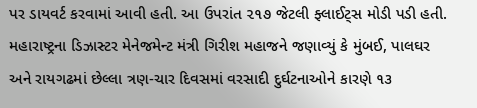પર ડાયવર્ટ કરવામાં આવી હતી. આ ઉપરાંત ૨૧૭ જેટલી ફ્લાઈટ્સ મોડી પડી હતી.
મહારાષ્ટ્રના ડિઝાસ્ટર મેનેજમેન્ટ મંત્રી ગિરીશ મહાજને જણાવ્યું કે મુંબઈ, પાલઘર અને રાયગઢમાં છેલ્લા ત્રણ-ચાર દિવસમાં વરસાદી દુર્ઘટનાઓને કારણે ૧૩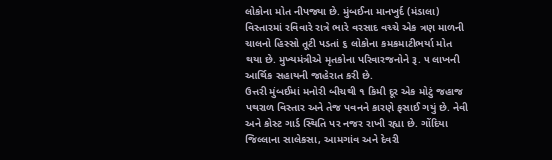લોકોના મોત નીપજ્યા છે. મુંબઈના માનખુર્દ (મંડાલા) વિસ્તારમાં રવિવારે રાત્રે ભારે વરસાદ વચ્ચે એક ત્રણ માળની ચાલનો હિસ્સો તૂટી પડતાં ૬ લોકોના કમકમાટીભર્યા મોત થયા છે. મુખ્યમંત્રીએ મૃતકોના પરિવારજનોને રૂ. ૫ લાખની આર્થિક સહાયની જાહેરાત કરી છે.
ઉત્તરી મુંબઈમાં મનોરી બીચથી ૧ કિમી દૂર એક મોટું જહાજ પથરાળ વિસ્તાર અને તેજ પવનને કારણે ફસાઈ ગયું છે. નેવી અને કોસ્ટ ગાર્ડ સ્થિતિ પર નજર રાખી રહ્યા છે. ગોંદિયા જિલ્લાના સાલેકસા, આમગાંવ અને દેવરી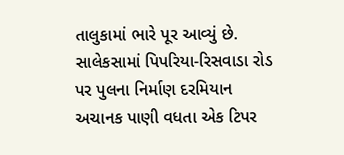તાલુકામાં ભારે પૂર આવ્યું છે. સાલેકસામાં પિપરિયા-રિસવાડા રોડ પર પુલના નિર્માણ દરમિયાન અચાનક પાણી વધતા એક ટિપર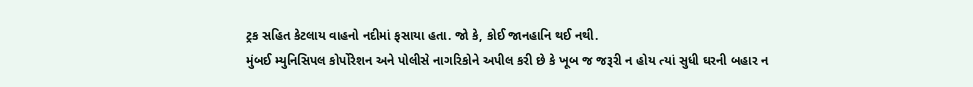ટ્રક સહિત કેટલાય વાહનો નદીમાં ફસાયા હતા. જો કે, કોઈ જાનહાનિ થઈ નથી.
મુંબઈ મ્યુનિસિપલ કોર્પોરેશન અને પોલીસે નાગરિકોને અપીલ કરી છે કે ખૂબ જ જરૂરી ન હોય ત્યાં સુધી ઘરની બહાર ન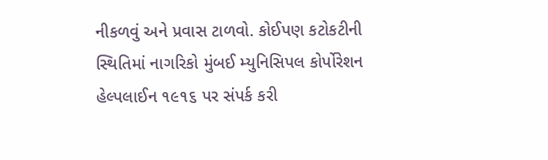નીકળવું અને પ્રવાસ ટાળવો. કોઈપણ કટોકટીની સ્થિતિમાં નાગરિકો મુંબઈ મ્યુનિસિપલ કોર્પોરેશન હેલ્પલાઈન ૧૯૧૬ પર સંપર્ક કરી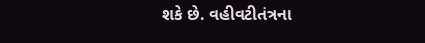શકે છે. વહીવટીતંત્રના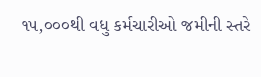૧૫,૦૦૦થી વધુ કર્મચારીઓ જમીની સ્તરે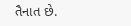તૈનાત છે.